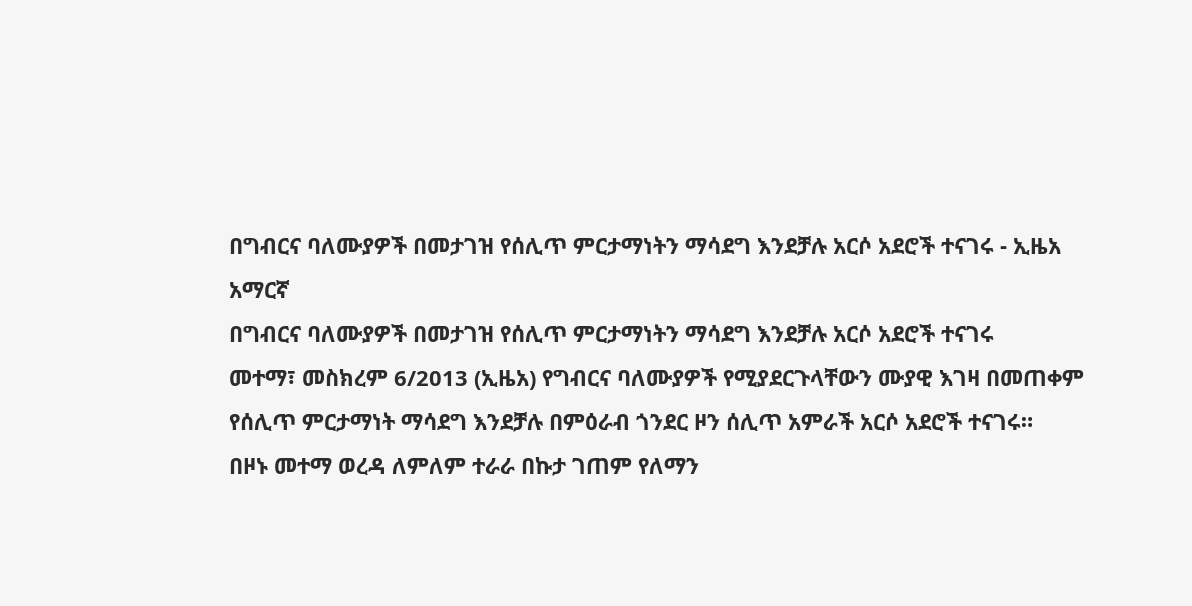በግብርና ባለሙያዎች በመታገዝ የሰሊጥ ምርታማነትን ማሳደግ እንደቻሉ አርሶ አደሮች ተናገሩ - ኢዜአ አማርኛ
በግብርና ባለሙያዎች በመታገዝ የሰሊጥ ምርታማነትን ማሳደግ እንደቻሉ አርሶ አደሮች ተናገሩ
መተማ፣ መስክረም 6/2013 (ኢዜአ) የግብርና ባለሙያዎች የሚያደርጉላቸውን ሙያዊ እገዛ በመጠቀም የሰሊጥ ምርታማነት ማሳደግ እንደቻሉ በምዕራብ ጎንደር ዞን ሰሊጥ አምራች አርሶ አደሮች ተናገሩ።
በዞኑ መተማ ወረዳ ለምለም ተራራ በኩታ ገጠም የለማን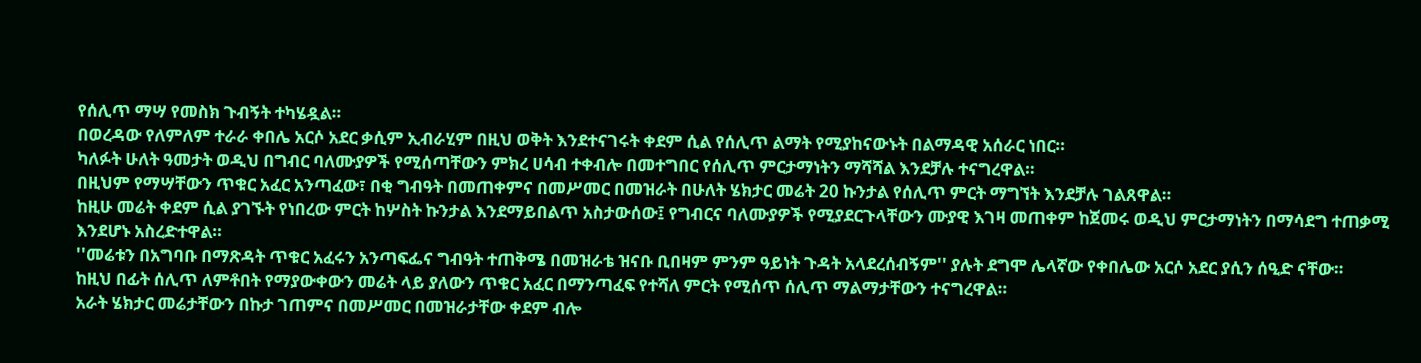የሰሊጥ ማሣ የመስክ ጉብኝት ተካሄዷል።
በወረዳው የለምለም ተራራ ቀበሌ አርሶ አደር ቃሲም ኢብራሂም በዚህ ወቅት እንደተናገሩት ቀደም ሲል የሰሊጥ ልማት የሚያከናውኑት በልማዳዊ አሰራር ነበር።
ካለፉት ሁለት ዓመታት ወዲህ በግብር ባለሙያዎች የሚሰጣቸውን ምክረ ሀሳብ ተቀብሎ በመተግበር የሰሊጥ ምርታማነትን ማሻሻል እንደቻሉ ተናግረዋል።
በዚህም የማሣቸውን ጥቁር አፈር አንጣፈው፣ በቂ ግብዓት በመጠቀምና በመሥመር በመዝራት በሁለት ሄክታር መሬት 20 ኩንታል የሰሊጥ ምርት ማግኘት እንደቻሉ ገልጸዋል።
ከዚሁ መሬት ቀደም ሲል ያገኙት የነበረው ምርት ከሦስት ኩንታል እንደማይበልጥ አስታውሰው፤ የግብርና ባለሙያዎች የሚያደርጉላቸውን ሙያዊ እገዛ መጠቀም ከጀመሩ ወዲህ ምርታማነትን በማሳደግ ተጠቃሚ እንደሆኑ አስረድተዋል።
''መሬቱን በአግባቡ በማጽዳት ጥቁር አፈሩን አንጣፍፌና ግብዓት ተጠቅሜ በመዝራቴ ዝናቡ ቢበዛም ምንም ዓይነት ጉዳት አላደረሰብኝም'' ያሉት ደግሞ ሌላኛው የቀበሌው አርሶ አደር ያሲን ሰዒድ ናቸው።
ከዚህ በፊት ሰሊጥ ለምቶበት የማያውቀውን መሬት ላይ ያለውን ጥቁር አፈር በማንጣፈፍ የተሻለ ምርት የሚሰጥ ሰሊጥ ማልማታቸውን ተናግረዋል።
አራት ሄክታር መሬታቸውን በኩታ ገጠምና በመሥመር በመዝራታቸው ቀደም ብሎ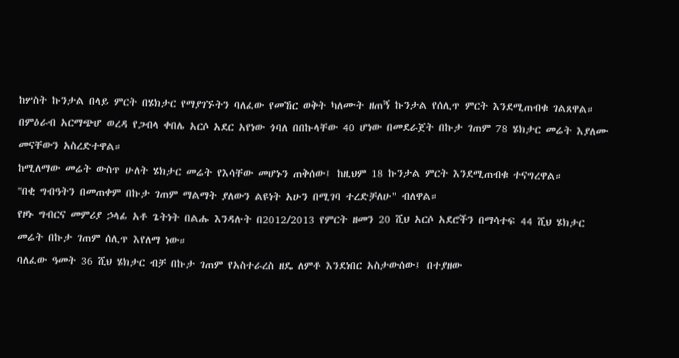ከሦስት ኩንታል በላይ ምርት በሄክታር የማያገኙትን ባለፈው የመኸር ወቅት ካለሙት ዘጠኝ ኩንታል የሰሊጥ ምርት እንደሚጠብቁ ገልጸዋል።
በምዕራብ አርማጭሆ ወረዳ የጋብላ ቀበሌ አርሶ አደር አየነው ጎባለ በበኩላቸው 40 ሆነው በመደራጀት በኩታ ገጠም 78 ሄክታር መሬት እያለሙ መናቸውን አስረድተዋል።
ከሚለማው መሬት ውስጥ ሁለት ሄክታር መሬት የእሳቸው መሆኑን ጠቅሰው፤ ከዚህም 18 ኩንታል ምርት እንደሚጠብቁ ተናግረዋል።
''በቂ ግብዓትን በመጠቀም በኩታ ገጠም ማልማት ያለውን ልዩነት አሁን በሚገባ ተረድቻለሁ" ብለዋል።
የዞኑ ግብርና መምሪያ ኃላፊ አቶ ጌትነት በልሑ እንዳሉት በ2012/2013 የምርት ዘመን 20 ሺህ አርሶ አደሮችን በማሳተፍ 44 ሺህ ሄክታር መሬት በኩታ ገጠም ሰሊጥ እየለማ ነው።
ባለፈው ዓመት 36 ሺህ ሄክታር ብቻ በኩታ ገጠም የአስተራረስ ዘዴ ለምቶ እንደነበር አስታውሰው፤ በተያዘው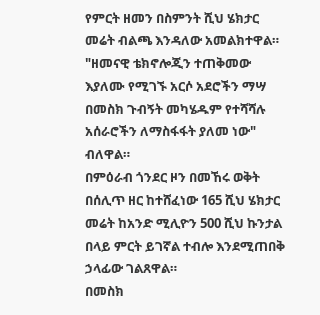የምርት ዘመን በስምንት ሺህ ሄክታር መሬት ብልጫ እንዳለው አመልክተዋል።
"ዘመናዊ ቴክኖሎጂን ተጠቅመው እያለሙ የሚገኙ አርሶ አደሮችን ማሣ በመስክ ጉብኝት መካሄዱም የተሻሻሉ አሰራሮችን ለማስፋፋት ያለመ ነው" ብለዋል።
በምዕራብ ጎንደር ዞን በመኸሩ ወቅት በሰሊጥ ዘር ከተሸፈነው 165 ሺህ ሄክታር መሬት ከአንድ ሚሊዮን 500 ሺህ ኩንታል በላይ ምርት ይገኛል ተብሎ እንደሚጠበቅ ኃላፊው ገልጸዋል።
በመስክ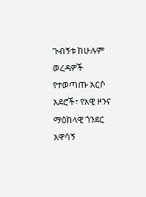ጉብኝቱ ከሁሉም ወረዳዎች የተወጣጡ አርሶ አደሮች፣ የአዊ ዞንና ማዕከላዊ ጎንደር አዋሳኝ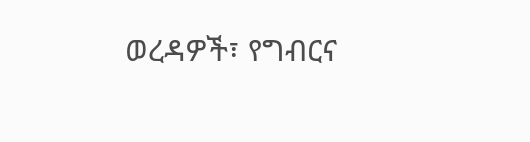ወረዳዎች፣ የግብርና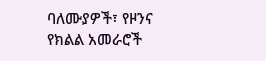ባለሙያዎች፣ የዞንና የክልል አመራሮች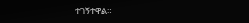ተገኝተዋል።